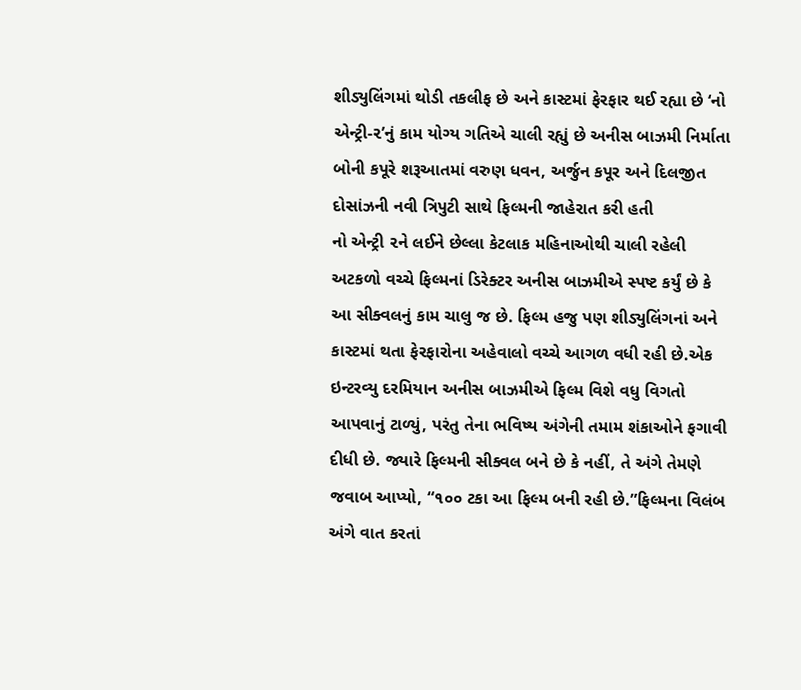શીડ્યુલિંગમાં થોડી તકલીફ છે અને કાસ્ટમાં ફેરફાર થઈ રહ્યા છે ‘નો એન્ટ્રી-૨’નું કામ યોગ્ય ગતિએ ચાલી રહ્યું છે અનીસ બાઝમી નિર્માતા બોની કપૂરે શરૂઆતમાં વરુણ ધવન, અર્જુન કપૂર અને દિલજીત દોસાંઝની નવી ત્રિપુટી સાથે ફિલ્મની જાહેરાત કરી હતી
નો એન્ટ્રી ૨ને લઈને છેલ્લા કેટલાક મહિનાઓથી ચાલી રહેલી અટકળો વચ્ચે ફિલ્મનાં ડિરેક્ટર અનીસ બાઝમીએ સ્પષ્ટ કર્યું છે કે આ સીક્વલનું કામ ચાલુ જ છે. ફિલ્મ હજુ પણ શીડ્યુલિંગનાં અને કાસ્ટમાં થતા ફેરફારોના અહેવાલો વચ્ચે આગળ વધી રહી છે.એક ઇન્ટરવ્યુ દરમિયાન અનીસ બાઝમીએ ફિલ્મ વિશે વધુ વિગતો આપવાનું ટાળ્યું, પરંતુ તેના ભવિષ્ય અંગેની તમામ શંકાઓને ફગાવી દીધી છે. જ્યારે ફિલ્મની સીક્વલ બને છે કે નહીં, તે અંગે તેમણે જવાબ આપ્યો, “૧૦૦ ટકા આ ફિલ્મ બની રહી છે.”ફિલ્મના વિલંબ અંગે વાત કરતાં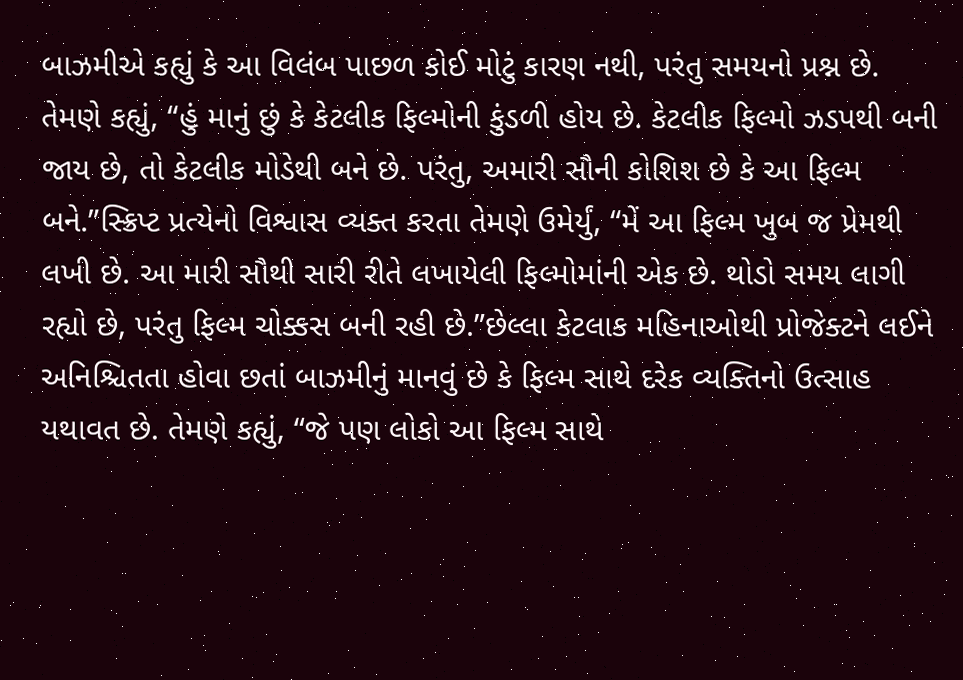બાઝમીએ કહ્યું કે આ વિલંબ પાછળ કોઈ મોટું કારણ નથી, પરંતુ સમયનો પ્રશ્ન છે. તેમણે કહ્યું, “હું માનું છું કે કેટલીક ફિલ્મોની કુંડળી હોય છે. કેટલીક ફિલ્મો ઝડપથી બની જાય છે, તો કેટલીક મોડેથી બને છે. પરંતુ, અમારી સૌની કોશિશ છે કે આ ફિલ્મ બને.”સ્ક્રિપ્ટ પ્રત્યેનો વિશ્વાસ વ્યક્ત કરતા તેમણે ઉમેર્યું, “મેં આ ફિલ્મ ખુબ જ પ્રેમથી લખી છે. આ મારી સૌથી સારી રીતે લખાયેલી ફિલ્મોમાંની એક છે. થોડો સમય લાગી રહ્યો છે, પરંતુ ફિલ્મ ચોક્કસ બની રહી છે.”છેલ્લા કેટલાક મહિનાઓથી પ્રોજેક્ટને લઈને અનિશ્ચિતતા હોવા છતાં બાઝમીનું માનવું છે કે ફિલ્મ સાથે દરેક વ્યક્તિનો ઉત્સાહ યથાવત છે. તેમણે કહ્યું, “જે પણ લોકો આ ફિલ્મ સાથે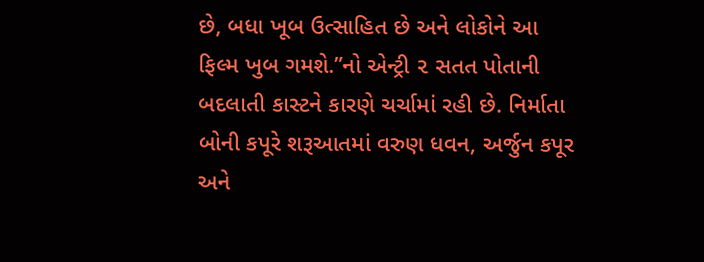છે, બધા ખૂબ ઉત્સાહિત છે અને લોકોને આ ફિલ્મ ખુબ ગમશે.”નો એન્ટ્રી ૨ સતત પોતાની બદલાતી કાસ્ટને કારણે ચર્ચામાં રહી છે. નિર્માતા બોની કપૂરે શરૂઆતમાં વરુણ ધવન, અર્જુન કપૂર અને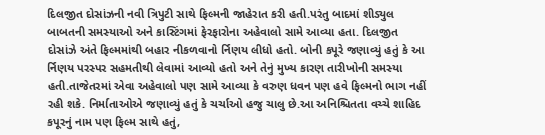દિલજીત દોસાંઝની નવી ત્રિપુટી સાથે ફિલ્મની જાહેરાત કરી હતી.પરંતુ બાદમાં શીડ્યુલ બાબતની સમસ્યાઓ અને કાસ્ટિંગમાં ફેરફારોના અહેવાલો સામે આવ્યા હતા. દિલજીત દોસાંઝે અંતે ફિલ્મમાંથી બહાર નીકળવાનો ર્નિણય લીધો હતો. બોની કપૂરે જણાવ્યું હતું કે આ ર્નિણય પરસ્પર સહમતીથી લેવામાં આવ્યો હતો અને તેનું મુખ્ય કારણ તારીખોની સમસ્યા હતી.તાજેતરમાં એવા અહેવાલો પણ સામે આવ્યા કે વરુણ ધવન પણ હવે ફિલ્મનો ભાગ નહીં રહી શકે. નિર્માતાઓએ જણાવ્યું હતું કે ચર્ચાઓ હજુ ચાલુ છે.આ અનિશ્ચિતતા વચ્ચે શાહિદ કપૂરનું નામ પણ ફિલ્મ સાથે હતું,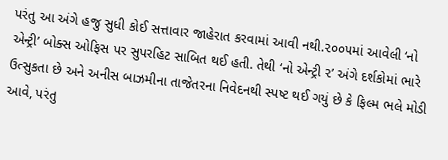પરંતુ આ અંગે હજુ સુધી કોઈ સત્તાવાર જાહેરાત કરવામાં આવી નથી.૨૦૦૫માં આવેલી ‘નો એન્ટ્રી’ બોક્સ ઓફિસ પર સુપરહિટ સાબિત થઈ હતી. તેથી ‘નો એન્ટ્રી ૨’ અંગે દર્શકોમાં ભારે ઉત્સુકતા છે અને અનીસ બાઝમીના તાજેતરના નિવેદનથી સ્પષ્ટ થઈ ગયું છે કે ફિલ્મ ભલે મોડી આવે, પરંતુ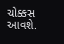ચોક્કસ આવશે.